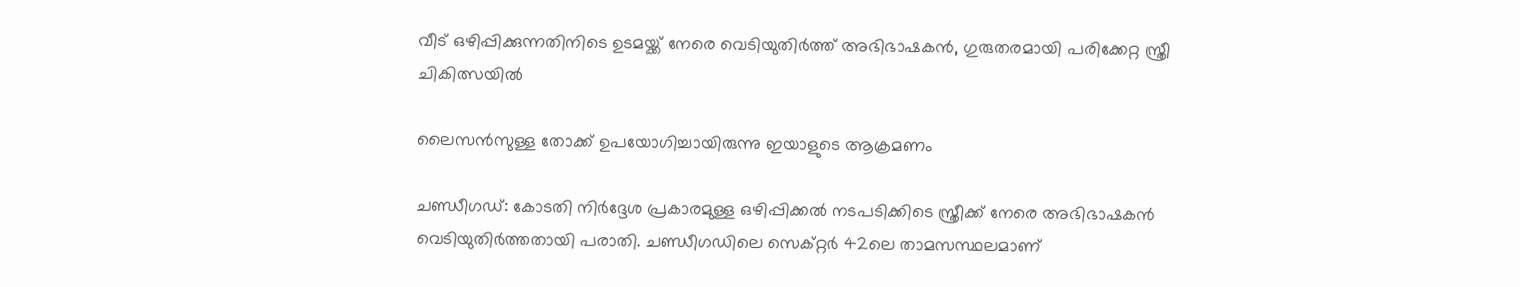വീട് ഒഴിപ്പിക്കുന്നതിനിടെ ഉടമയ്ക്ക് നേരെ വെടിയുതിര്‍ത്ത് അഭിഭാഷകന്‍, ഗുരുതരമായി പരിക്കേറ്റ സ്ത്രീ ചികിത്സയില്‍

ലൈസന്‍സുള്ള തോക്ക് ഉപയോഗിച്ചായിരുന്നു ഇയാളുടെ ആക്രമണം

ചണ്ഡീഗഡ്: കോടതി നിര്‍ദ്ദേശ പ്രകാരമുള്ള ഒഴിപ്പിക്കല്‍ നടപടിക്കിടെ സ്ത്രീക്ക് നേരെ അഭിഭാഷകന്‍ വെടിയുതിര്‍ത്തതായി പരാതി. ചണ്ഡീഗഡിലെ സെക്റ്റര്‍ 42ലെ താമസസ്ഥലമാണ്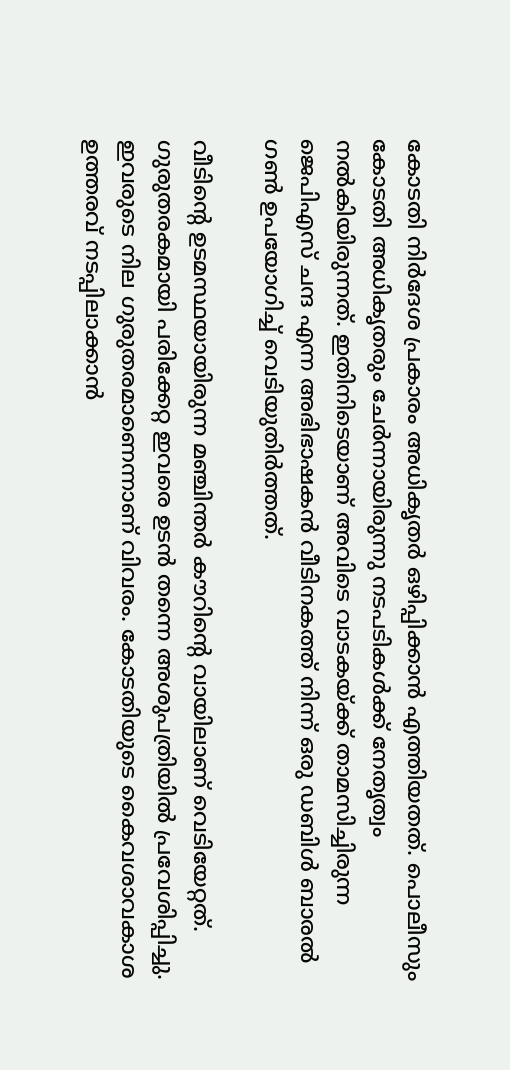കോടതി നിര്‍ദേശ പ്രകാരം അധികൃതര്‍ ഒഴിപ്പിക്കാന്‍ എത്തിയതത്. പൊലീസും കോടതി അധികൃതരും ചേര്‍ന്നായിരുന്നു നടപടികള്‍ക്ക് നേതൃത്വം നല്‍കിയിരുന്നത്. ഇതിനിടെയാണ് അവിടെ വാടകയ്ക്ക് താമസിച്ചിരുന്ന ജെപിഎസ് ചന്ദ എന്ന അഭിഭാഷകന്‍ വീടിനകത്ത് നിന്ന് ഒരു ഡബിള്‍ ബാരല്‍ ഗണ്‍ ഉപയോഗിച്ച് വെടിയുതിര്‍ത്തത്.

വീടിന്റെ ഉടമസ്ഥയായിരുന്ന മഞ്ചിന്തര്‍ കൗറിന്റെ വായിലാണ് വെടിയേറ്റത്. ഗുരുതരകമായി പരിക്കേറ്റ ഇവരെ ഉടന്‍ തന്നെ അശുപത്രിയില്‍ പ്രവേശിപ്പിച്ചു. ഇവരുടെ നില ഗുരുതരമാണെന്നാണ് വിവരം. കോടതിയുടെ കൈവശാവകാശ ഉത്തരവ് നടപ്പിലാക്കാന്‍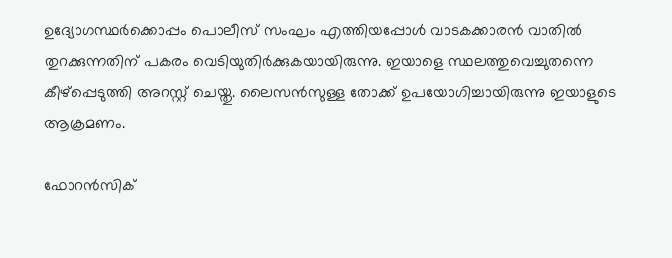ഉദ്യോഗസ്ഥര്‍ക്കൊപ്പം പൊലീസ് സംഘം എത്തിയപ്പോൾ വാടകക്കാരന്‍ വാതില്‍ തുറക്കുന്നതിന് പകരം വെടിയുതിര്‍ക്കുകയായിരുന്നു. ഇയാളെ സ്ഥലത്തുവെച്ചുതന്നെ കീഴ്‌പ്പെടുത്തി അറസ്റ്റ് ചെയ്തു. ലൈസന്‍സുള്ള തോക്ക് ഉപയോഗിച്ചായിരുന്നു ഇയാളുടെ ആക്രമണം.

ഫോറന്‍സിക്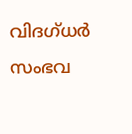വിദഗ്ധര്‍ സംഭവ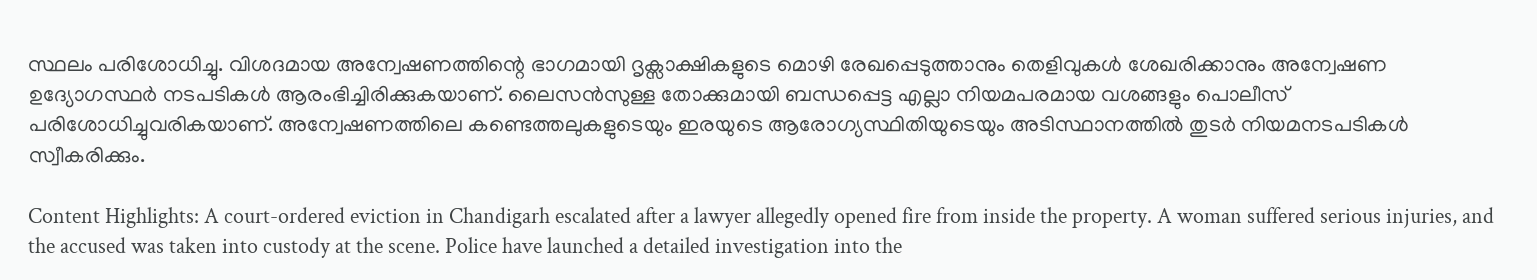സ്ഥലം പരിശോധിച്ചു. വിശദമായ അന്വേഷണത്തിന്റെ ഭാഗമായി ദൃക്സാക്ഷികളുടെ മൊഴി രേഖപ്പെടുത്താനും തെളിവുകള്‍ ശേഖരിക്കാനും അന്വേഷണ ഉദ്യോഗസ്ഥര്‍ നടപടികള്‍ ആരംഭിച്ചിരിക്കുകയാണ്. ലൈസന്‍സുള്ള തോക്കുമായി ബന്ധപ്പെട്ട എല്ലാ നിയമപരമായ വശങ്ങളും പൊലീസ് പരിശോധിച്ചുവരികയാണ്. അന്വേഷണത്തിലെ കണ്ടെത്തലുകളുടെയും ഇരയുടെ ആരോഗ്യസ്ഥിതിയുടെയും അടിസ്ഥാനത്തില്‍ തുടര്‍ നിയമനടപടികള്‍ സ്വീകരിക്കും.

Content Highlights: A court-ordered eviction in Chandigarh escalated after a lawyer allegedly opened fire from inside the property. A woman suffered serious injuries, and the accused was taken into custody at the scene. Police have launched a detailed investigation into the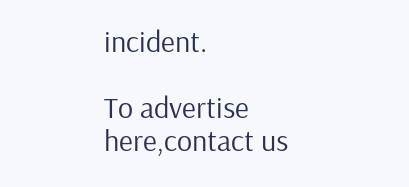incident.

To advertise here,contact us